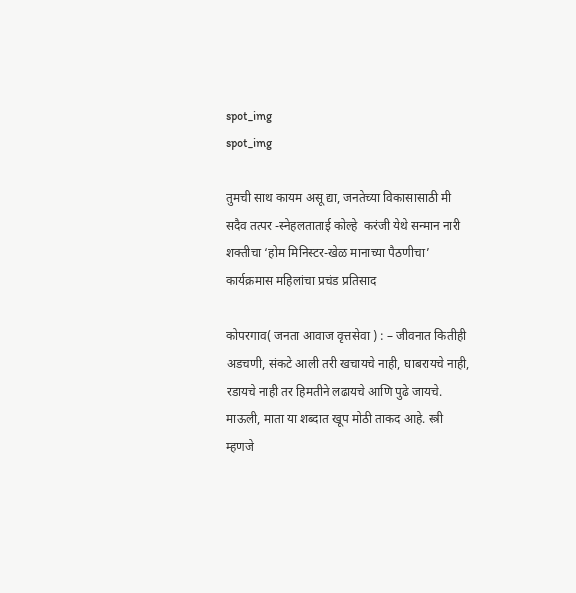spot_img
spot_img

तुमची साथ कायम असू द्या, जनतेच्या विकासासाठी मी सदैव तत्पर -स्नेहलताताई कोल्हे  करंजी येथे सन्मान नारी शक्तीचा ‘होम मिनिस्टर-खेळ मानाच्या पैठणीचा’ कार्यक्रमास महिलांचा प्रचंड प्रतिसाद

कोपरगाव( जनता आवाज वृत्तसेवा ) : – जीवनात कितीही अडचणी, संकटे आली तरी खचायचे नाही, घाबरायचे नाही, रडायचे नाही तर हिमतीने लढायचे आणि पुढे जायचे. माऊली, माता या शब्दात खूप मोठी ताकद आहे. स्त्री म्हणजे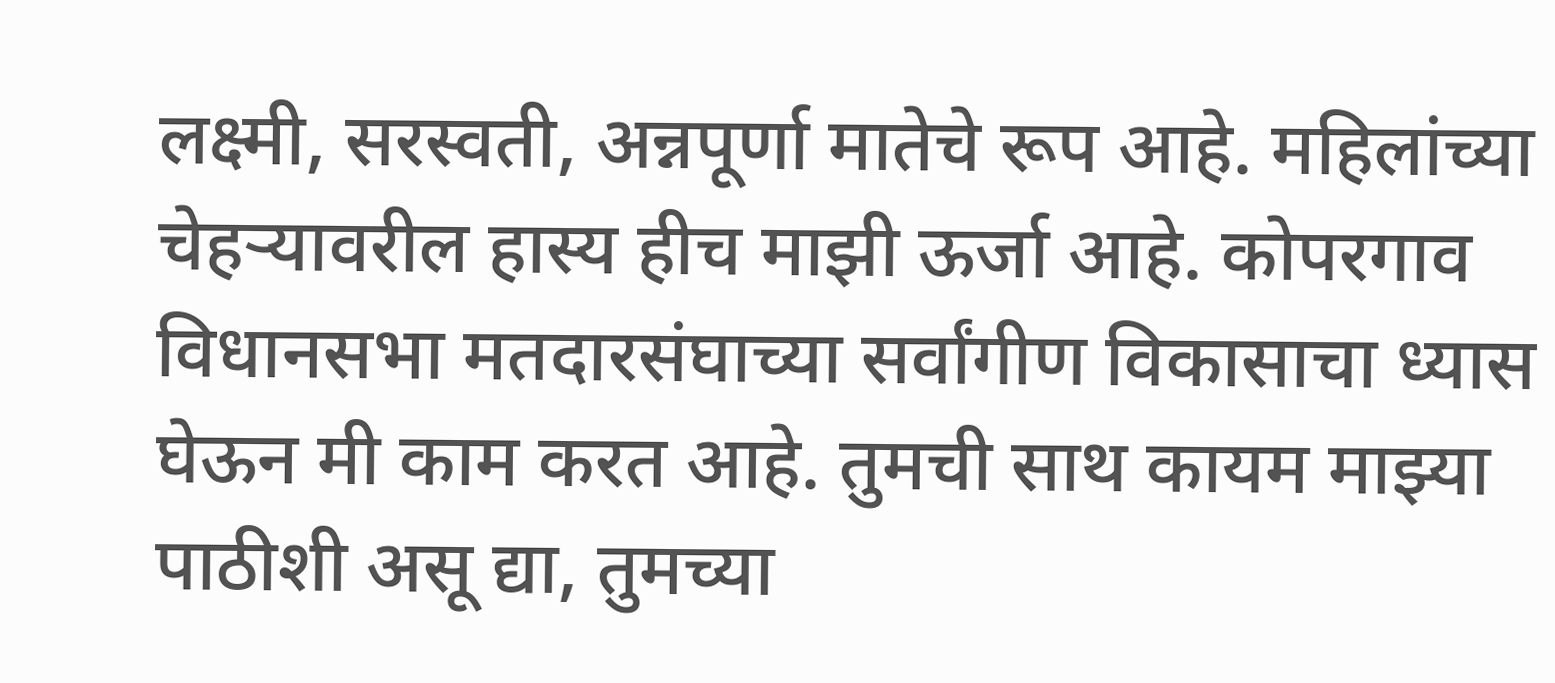लक्ष्मी, सरस्वती, अन्नपूर्णा मातेचे रूप आहे. महिलांच्या चेहऱ्यावरील हास्य हीच माझी ऊर्जा आहे. कोपरगाव विधानसभा मतदारसंघाच्या सर्वांगीण विकासाचा ध्यास घेऊन मी काम करत आहे. तुमची साथ कायम माझ्या पाठीशी असू द्या, तुमच्या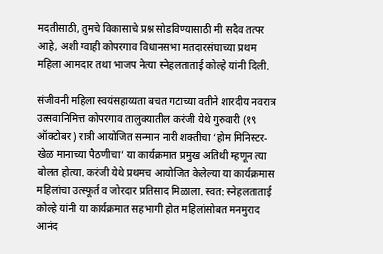मदतीसाठी, तुमचे विकासाचे प्रश्न सोडविण्यासाठी मी सदैव तत्पर आहे, अशी ग्वाही कोपरगाव विधानसभा मतदारसंघाच्या प्रथम महिला आमदार तथा भाजप नेत्या स्नेहलताताई कोल्हे यांनी दिली.

संजीवनी महिला स्वयंसहाय्यता बचत गटाच्या वतीने शारदीय नवरात्र उत्सवानिमित्त कोपरगाव तालुक्यातील करंजी येथे गुरुवारी (१९ ऑक्टोबर) रात्री आयोजित सन्मान नारी शक्तीचा ‘होम मिनिस्टर-खेळ मानाच्या पैठणीचा’ या कार्यक्रमात प्रमुख अतिथी म्हणून त्या बोलत होत्या. करंजी येथे प्रथमच आयोजित केलेल्या या कार्यक्रमास महिलांचा उत्स्फूर्त व जोरदार प्रतिसाद मिळाला. स्वत: स्नेहलताताई कोल्हे यांनी या कार्यक्रमात सहभागी होत महिलांसोबत मनमुराद आनंद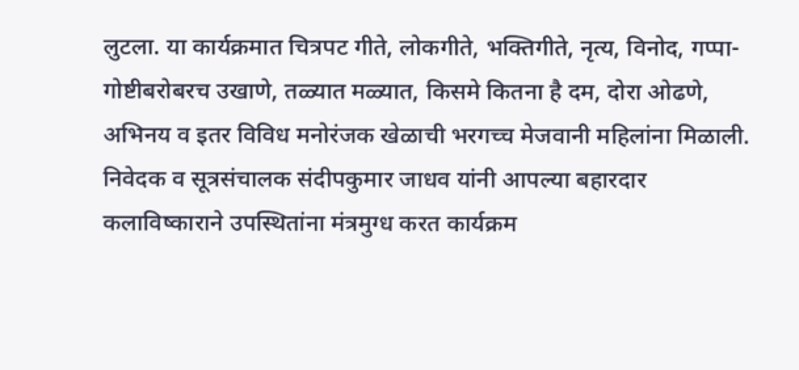लुटला. या कार्यक्रमात चित्रपट गीते, लोकगीते, भक्तिगीते, नृत्य, विनोद, गप्पा-गोष्टीबरोबरच उखाणे, तळ्यात मळ्यात, किसमे कितना है दम, दोरा ओढणे, अभिनय व इतर विविध मनोरंजक खेळाची भरगच्च मेजवानी महिलांना मिळाली. निवेदक व सूत्रसंचालक संदीपकुमार जाधव यांनी आपल्या बहारदार कलाविष्काराने उपस्थितांना मंत्रमुग्ध करत कार्यक्रम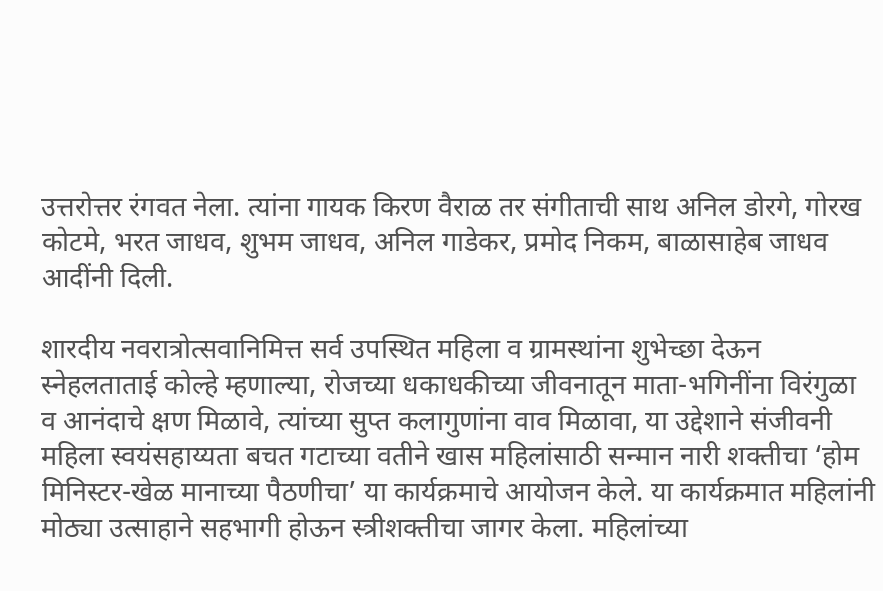उत्तरोत्तर रंगवत नेला. त्यांना गायक किरण वैराळ तर संगीताची साथ अनिल डोरगे, गोरख कोटमे, भरत जाधव, शुभम जाधव, अनिल गाडेकर, प्रमोद निकम, बाळासाहेब जाधव आदींनी दिली.

शारदीय नवरात्रोत्सवानिमित्त सर्व उपस्थित महिला व ग्रामस्थांना शुभेच्छा देऊन स्नेहलताताई कोल्हे म्हणाल्या, रोजच्या धकाधकीच्या जीवनातून माता-भगिनींना विरंगुळा व आनंदाचे क्षण मिळावे, त्यांच्या सुप्त कलागुणांना वाव मिळावा, या उद्देशाने संजीवनी महिला स्वयंसहाय्यता बचत गटाच्या वतीने खास महिलांसाठी सन्मान नारी शक्तीचा ‘होम मिनिस्टर-खेळ मानाच्या पैठणीचा’ या कार्यक्रमाचे आयोजन केले. या कार्यक्रमात महिलांनी मोठ्या उत्साहाने सहभागी होऊन स्त्रीशक्तीचा जागर केला. महिलांच्या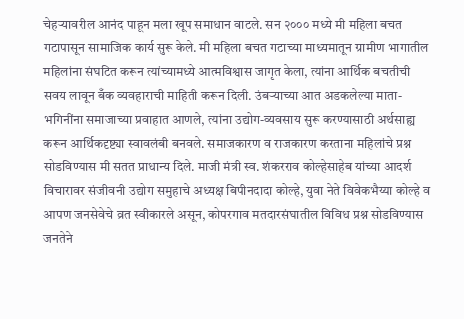चेहऱ्यावरील आनंद पाहून मला खूप समाधान वाटले. सन २००० मध्ये मी महिला बचत गटापासून सामाजिक कार्य सुरू केले. मी महिला बचत गटाच्या माध्यमातून ग्रामीण भागातील महिलांना संघटित करून त्यांच्यामध्ये आत्मविश्वास जागृत केला, त्यांना आर्थिक बचतीची सवय लावून बँक व्यवहाराची माहिती करून दिली. उंबऱ्याच्या आत अडकलेल्या माता-भगिनींना समाजाच्या प्रवाहात आणले, त्यांना उद्योग-व्यवसाय सुरू करण्यासाठी अर्थसाह्य करून आर्थिकदृष्ट्या स्वावलंबी बनवले. समाजकारण व राजकारण करताना महिलांचे प्रश्न सोडविण्यास मी सतत प्राधान्य दिले. माजी मंत्री स्व. शंकरराव कोल्हेसाहेब यांच्या आदर्श विचारावर संजीवनी उद्योग समुहाचे अध्यक्ष बिपीनदादा कोल्हे, युवा नेते विवेकभैय्या कोल्हे व आपण जनसेवेचे व्रत स्वीकारले असून, कोपरगाव मतदारसंघातील विविध प्रश्न सोडविण्यास जनतेने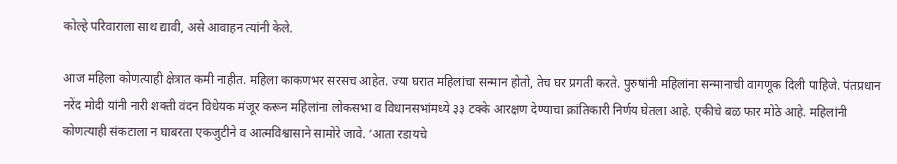कोल्हे परिवाराला साथ द्यावी, असे आवाहन त्यांनी केले.

आज महिला कोणत्याही क्षेत्रात कमी नाहीत. महिला काकणभर सरसच आहेत. ज्या घरात महिलांचा सन्मान होतो, तेच घर प्रगती करते. पुरुषांनी महिलांना सन्मानाची वागणूक दिली पाहिजे. पंतप्रधान नरेंद मोदी यांनी नारी शक्ती वंदन विधेयक मंजूर करून महिलांना लोकसभा व विधानसभांमध्ये ३३ टक्के आरक्षण देण्याचा क्रांतिकारी निर्णय घेतला आहे. एकीचे बळ फार मोठे आहे. महिलांनी कोणत्याही संकटाला न घाबरता एकजुटीने व आत्मविश्वासाने सामोरे जावे. ‘आता रडायचे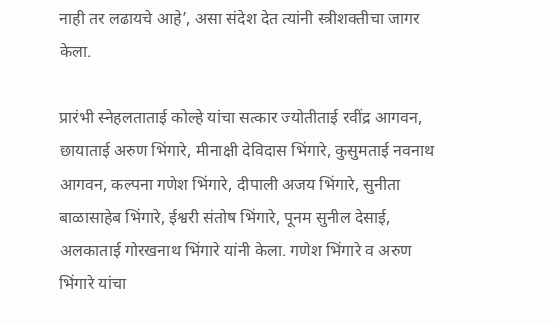नाही तर लढायचे आहे’, असा संदेश देत त्यांनी स्त्रीशक्तीचा जागर केला.

प्रारंभी स्नेहलताताई कोल्हे यांचा सत्कार ज्योतीताई रवींद्र आगवन, छायाताई अरुण भिंगारे, मीनाक्षी देविदास भिंगारे, कुसुमताई नवनाथ आगवन, कल्पना गणेश भिंगारे, दीपाली अजय भिंगारे, सुनीता बाळासाहेब भिंगारे, ईश्वरी संतोष भिंगारे, पूनम सुनील देसाई, अलकाताई गोरखनाथ भिंगारे यांनी केला. गणेश भिंगारे व अरुण भिंगारे यांचा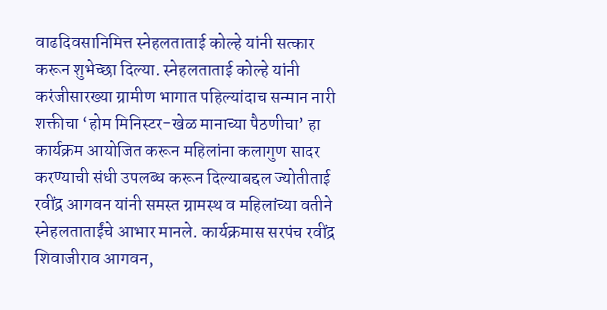वाढदिवसानिमित्त स्नेहलताताई कोल्हे यांनी सत्कार करून शुभेच्छा दिल्या. स्नेहलताताई कोल्हे यांनी करंजीसारख्या ग्रामीण भागात पहिल्यांदाच सन्मान नारी शक्तीचा ‘होम मिनिस्टर-खेळ मानाच्या पैठणीचा’ हा कार्यक्रम आयोजित करून महिलांना कलागुण सादर करण्याची संधी उपलब्ध करून दिल्याबद्दल ज्योतीताई रवींद्र आगवन यांनी समस्त ग्रामस्थ व महिलांच्या वतीने स्नेहलताताईंचे आभार मानले. कार्यक्रमास सरपंच रवींद्र शिवाजीराव आगवन,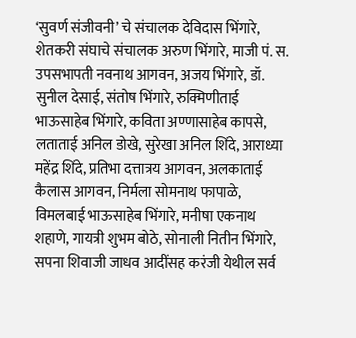‘सुवर्ण संजीवनी’ चे संचालक देविदास भिंगारे, शेतकरी संघाचे संचालक अरुण भिंगारे, माजी पं. स. उपसभापती नवनाथ आगवन, अजय भिंगारे, डॉ. सुनील देसाई, संतोष भिंगारे, रुक्मिणीताई भाऊसाहेब भिंगारे, कविता अण्णासाहेब कापसे, लताताई अनिल डोखे, सुरेखा अनिल शिंदे, आराध्या महेंद्र शिंदे, प्रतिभा दत्तात्रय आगवन, अलकाताई कैलास आगवन, निर्मला सोमनाथ फापाळे, विमलबाई भाऊसाहेब भिंगारे, मनीषा एकनाथ शहाणे, गायत्री शुभम बोठे, सोनाली नितीन भिंगारे, सपना शिवाजी जाधव आदींसह करंजी येथील सर्व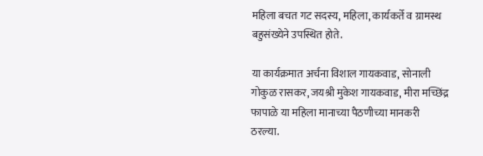महिला बचत गट सदस्य, महिला, कार्यकर्ते व ग्रामस्थ बहुसंख्येने उपस्थित होते.

या कार्यक्रमात अर्चना विशाल गायकवाड, सोनाली गोकुळ रासकर, जयश्री मुकेश गायकवाड, मीरा मच्छिंद्र फापाळे या महिला मानाच्या पैठणीच्या मानकरी ठरल्या.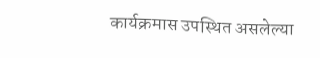कार्यक्रमास उपस्थित असलेल्या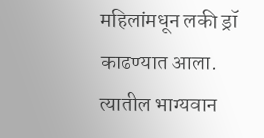महिलांमधून लकी ड्रॉ काढण्यात आला. त्यातील भाग्यवान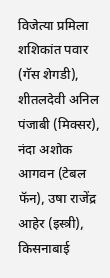विजेत्या प्रमिला शशिकांत पवार (गॅस शेगडी), शीतलदेवी अनिल पंजाबी (मिक्सर), नंदा अशोक आगवन (टेबल फॅन), उषा राजेंद्र आहेर (इस्त्री), किसनाबाई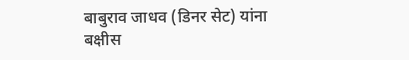बाबुराव जाधव (डिनर सेट) यांना बक्षीस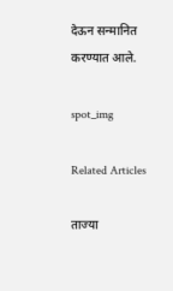देऊन सन्मानित करण्यात आले.

spot_img

Related Articles

ताज्या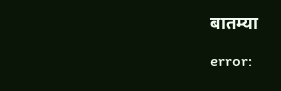बातम्या

error: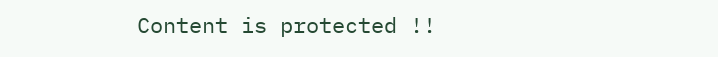Content is protected !!